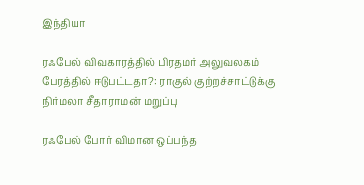இந்தியா

ரஃபேல் விவகாரத்தில் பிரதமர் அலுவலகம் பேரத்தில் ஈடுபட்டதா?: ராகுல் குற்றச்சாட்டுக்கு  நிர்மலா சீதாராமன் மறுப்பு

ரஃபேல் போர் விமான ஒப்பந்த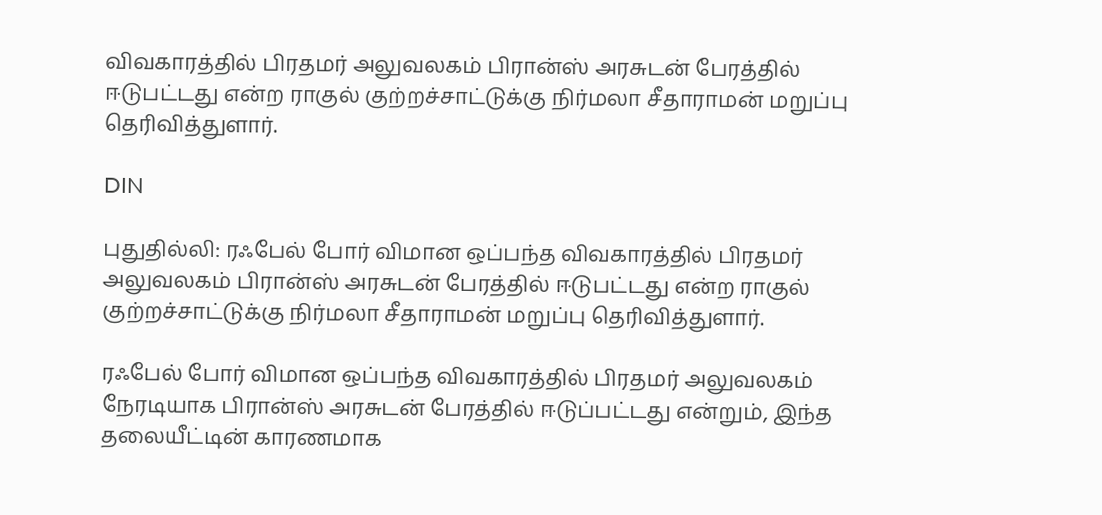விவகாரத்தில் பிரதமர் அலுவலகம் பிரான்ஸ் அரசுடன் பேரத்தில் ஈடுபட்டது என்ற ராகுல் குற்றச்சாட்டுக்கு நிர்மலா சீதாராமன் மறுப்பு தெரிவித்துளார்.

DIN

புதுதில்லி: ரஃபேல் போர் விமான ஒப்பந்த விவகாரத்தில் பிரதமர் அலுவலகம் பிரான்ஸ் அரசுடன் பேரத்தில் ஈடுபட்டது என்ற ராகுல் குற்றச்சாட்டுக்கு நிர்மலா சீதாராமன் மறுப்பு தெரிவித்துளார்.

ரஃபேல் போர் விமான ஒப்பந்த விவகாரத்தில் பிரதமர் அலுவலகம் நேரடியாக பிரான்ஸ் அரசுடன் பேரத்தில் ஈடுப்பட்டது என்றும், இந்த தலையீட்டின் காரணமாக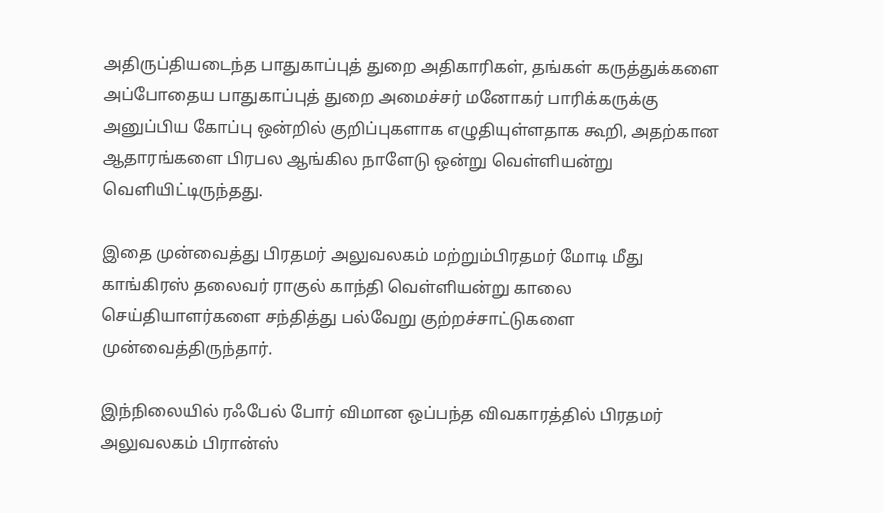அதிருப்தியடைந்த பாதுகாப்புத் துறை அதிகாரிகள், தங்கள் கருத்துக்களை அப்போதைய பாதுகாப்புத் துறை அமைச்சர் மனோகர் பாரிக்கருக்கு அனுப்பிய கோப்பு ஒன்றில் குறிப்புகளாக எழுதியுள்ளதாக கூறி, அதற்கான ஆதாரங்களை பிரபல ஆங்கில நாளேடு ஒன்று வெள்ளியன்று வெளியிட்டிருந்தது.

இதை முன்வைத்து பிரதமர் அலுவலகம் மற்றும்பிரதமர் மோடி மீது காங்கிரஸ் தலைவர் ராகுல் காந்தி வெள்ளியன்று காலை செய்தியாளர்களை சந்தித்து பல்வேறு குற்றச்சாட்டுகளை முன்வைத்திருந்தார்.

இந்நிலையில் ரஃபேல் போர் விமான ஒப்பந்த விவகாரத்தில் பிரதமர் அலுவலகம் பிரான்ஸ்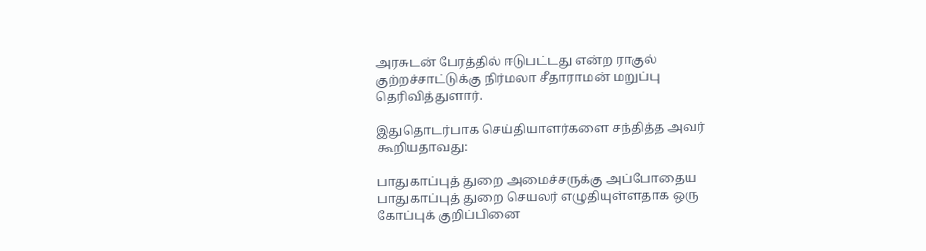அரசுடன் பேரத்தில் ஈடுபட்டது என்ற ராகுல் குற்றச்சாட்டுக்கு நிர்மலா சீதாராமன் மறுப்பு தெரிவித்துளார்.

இதுதொடர்பாக செய்தியாளர்களை சந்தித்த அவர் கூறியதாவது:

பாதுகாப்புத் துறை அமைச்சருக்கு அப்போதைய பாதுகாப்புத் துறை செயலர் எழுதியுள்ளதாக ஒரு கோப்புக் குறிப்பினை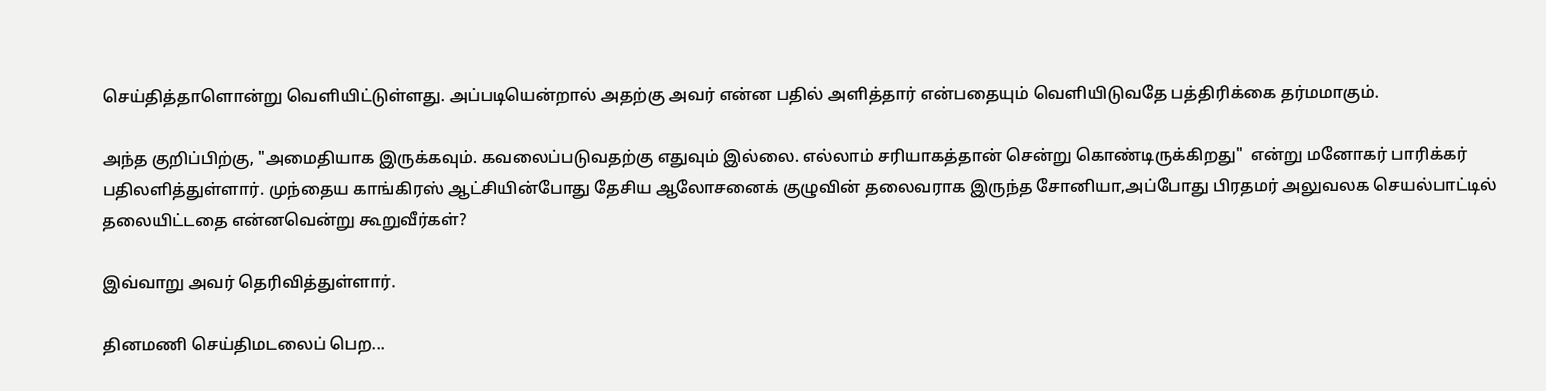செய்தித்தாளொன்று வெளியிட்டுள்ளது. அப்படியென்றால் அதற்கு அவர் என்ன பதில் அளித்தார் என்பதையும் வெளியிடுவதே பத்திரிக்கை தர்மமாகும்.

அந்த குறிப்பிற்கு, "அமைதியாக இருக்கவும். கவலைப்படுவதற்கு எதுவும் இல்லை. எல்லாம் சரியாகத்தான் சென்று கொண்டிருக்கிறது"  என்று மனோகர் பாரிக்கர் பதிலளித்துள்ளார். முந்தைய காங்கிரஸ் ஆட்சியின்போது தேசிய ஆலோசனைக் குழுவின் தலைவராக இருந்த சோனியா,அப்போது பிரதமர் அலுவலக செயல்பாட்டில் தலையிட்டதை என்னவென்று கூறுவீர்கள்?

இவ்வாறு அவர் தெரிவித்துள்ளார்.

தினமணி செய்திமடலைப் பெற...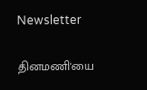Newsletter

தினமணி'யை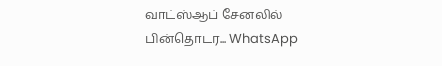வாட்ஸ்ஆப் சேனலில் பின்தொடர... WhatsApp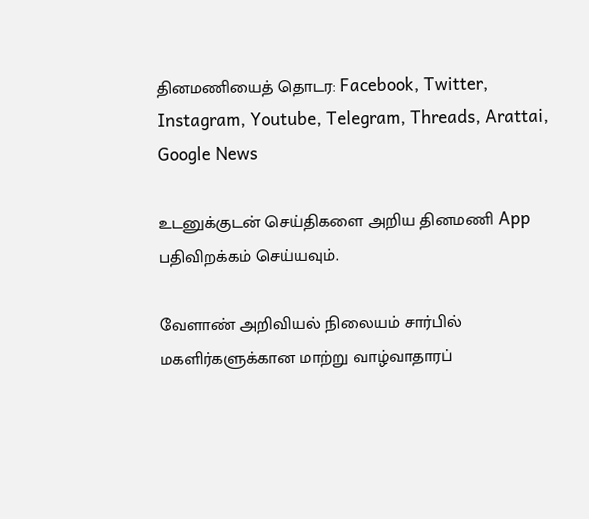தினமணியைத் தொடர: Facebook, Twitter, Instagram, Youtube, Telegram, Threads, Arattai, Google News

உடனுக்குடன் செய்திகளை அறிய தினமணி App பதிவிறக்கம் செய்யவும்.

வேளாண் அறிவியல் நிலையம் சார்பில் மகளிர்களுக்கான மாற்று வாழ்வாதாரப்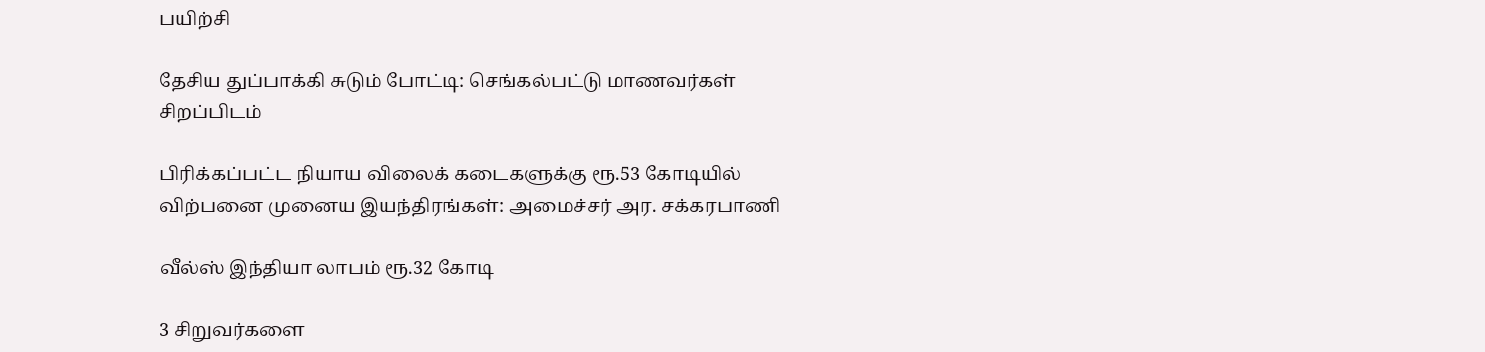பயிற்சி

தேசிய துப்பாக்கி சுடும் போட்டி: செங்கல்பட்டு மாணவர்கள் சிறப்பிடம்

பிரிக்கப்பட்ட நியாய விலைக் கடைகளுக்கு ரூ.53 கோடியில் விற்பனை முனைய இயந்திரங்கள்: அமைச்சர் அர. சக்கரபாணி

வீல்ஸ் இந்தியா லாபம் ரூ.32 கோடி

3 சிறுவர்களை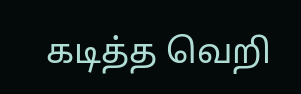கடித்த வெறி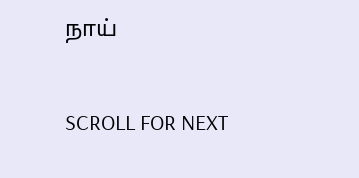நாய்

SCROLL FOR NEXT